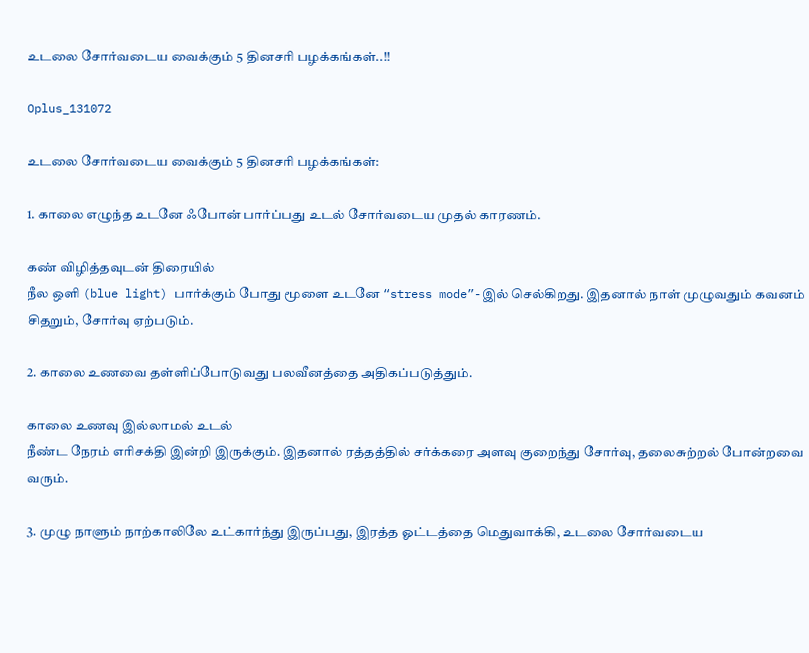உடலை சோர்வடைய வைக்கும் 5 தினசரி பழக்கங்கள்..!!

Oplus_131072

உடலை சோர்வடைய வைக்கும் 5 தினசரி பழக்கங்கள்:

1. காலை எழுந்த உடனே ஃபோன் பார்ப்பது உடல் சோர்வடைய முதல் காரணம்.

கண் விழித்தவுடன் திரையில்
நீல ஒளி (blue light) பார்க்கும் போது மூளை உடனே “stress mode”-இல் செல்கிறது. இதனால் நாள் முழுவதும் கவனம் சிதறும், சோர்வு ஏற்படும்.

2. காலை உணவை தள்ளிப்போடுவது பலவீனத்தை அதிகப்படுத்தும்.

காலை உணவு இல்லாமல் உடல்
நீண்ட நேரம் எரிசக்தி இன்றி இருக்கும். இதனால் ரத்தத்தில் சர்க்கரை அளவு குறைந்து சோர்வு, தலைசுற்றல் போன்றவை வரும்.

3. முழு நாளும் நாற்காலிலே உட்கார்ந்து இருப்பது, இரத்த ஓட்டத்தை மெதுவாக்கி, உடலை சோர்வடைய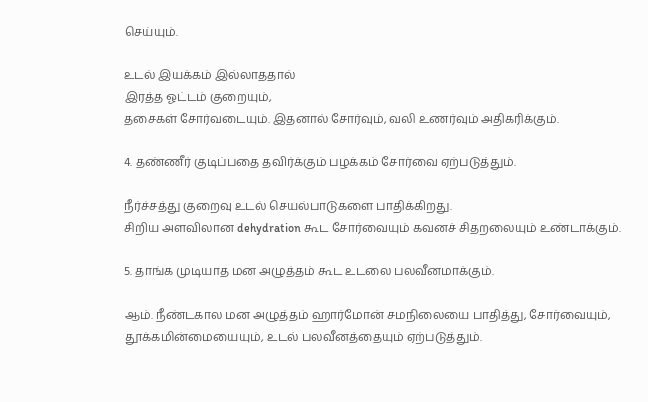செய்யும்.

உடல் இயக்கம் இல்லாததால்
இரத்த ஓட்டம் குறையும்,
தசைகள் சோர்வடையும். இதனால் சோர்வும், வலி உணர்வும் அதிகரிக்கும்.

4. தண்ணீர் குடிப்பதை தவிர்க்கும் பழக்கம் சோர்வை ஏற்படுத்தும்.

நீர்ச்சத்து குறைவு உடல் செயல்பாடுகளை பாதிக்கிறது.
சிறிய அளவிலான dehydration கூட சோர்வையும் கவனச் சிதறலையும் உண்டாக்கும்.

5. தாங்க முடியாத மன அழுத்தம் கூட உடலை பலவீனமாக்கும்.

ஆம். நீண்டகால மன அழுத்தம் ஹார்மோன் சமநிலையை பாதித்து, சோர்வையும், தூக்கமின்மையையும், உடல் பலவீனத்தையும் ஏற்படுத்தும்.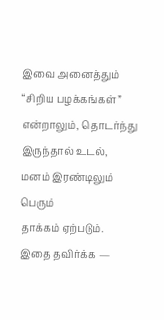இவை அனைத்தும்
“சிறிய பழக்கங்கள்” என்றாலும், தொடர்ந்து இருந்தால் உடல்,
மனம் இரண்டிலும் பெரும்
தாக்கம் ஏற்படும்.
இதை தவிர்க்க —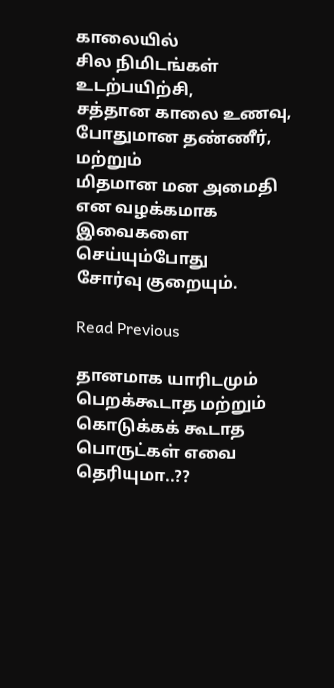காலையில்
சில நிமிடங்கள் உடற்பயிற்சி,
சத்தான காலை உணவு,
போதுமான தண்ணீர், மற்றும்
மிதமான மன அமைதி என வழக்கமாக இவைகளை செய்யும்போது
சோர்வு குறையும்.

Read Previous

தானமாக யாரிடமும் பெறக்கூடாத மற்றும் கொடுக்கக் கூடாத பொருட்கள் எவை தெரியுமா..??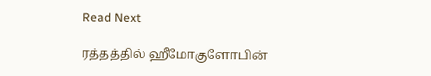Read Next

ரத்தத்தில் ஹீமோகுளோபின்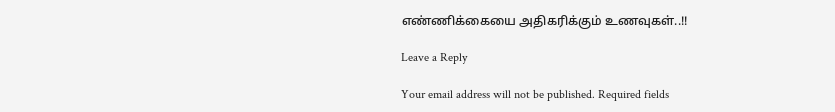எண்ணிக்கையை அதிகரிக்கும் உணவுகள்..!!

Leave a Reply

Your email address will not be published. Required fields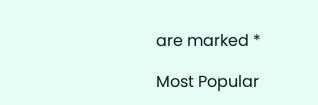are marked *

Most Popular